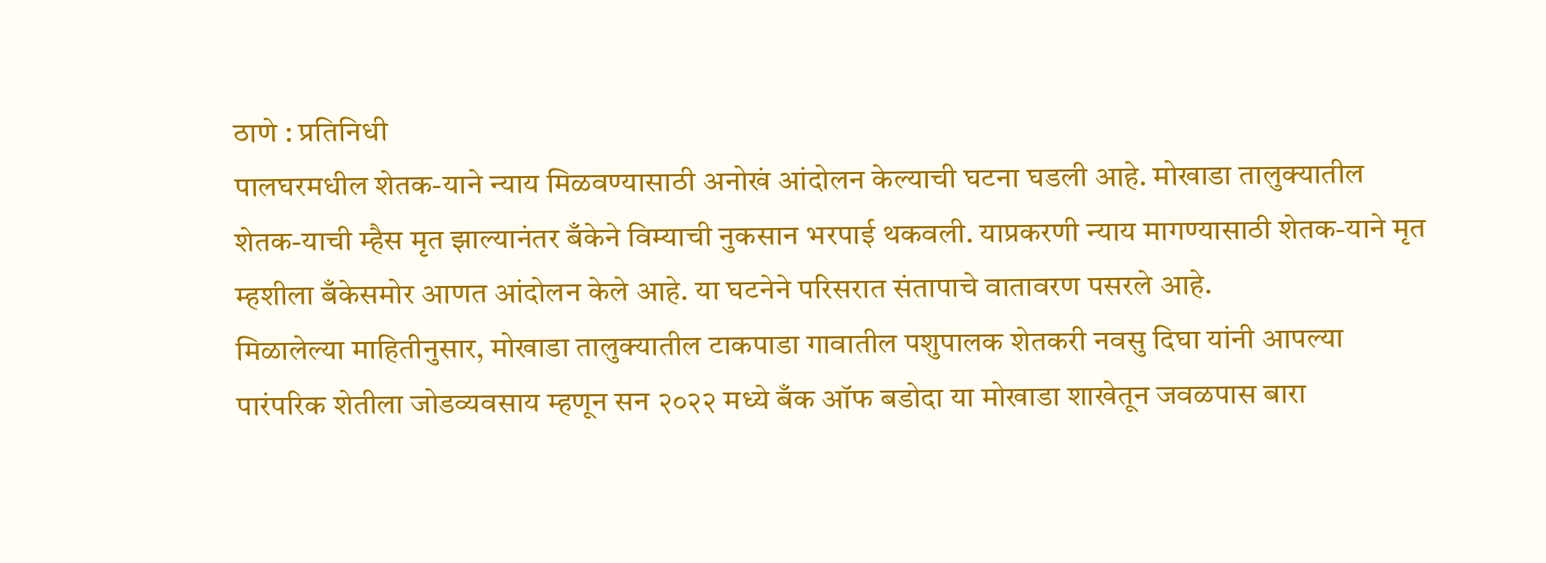ठाणे : प्रतिनिधी
पालघरमधील शेतक-याने न्याय मिळवण्यासाठी अनोखं आंदोलन केल्याची घटना घडली आहे. मोखाडा तालुक्यातील शेतक-याची म्हैस मृत झाल्यानंतर बँकेने विम्याची नुकसान भरपाई थकवली. याप्रकरणी न्याय मागण्यासाठी शेतक-याने मृत म्हशीला बँकेसमोर आणत आंदोलन केले आहे. या घटनेने परिसरात संतापाचे वातावरण पसरले आहे.
मिळालेल्या माहितीनुसार, मोखाडा तालुक्यातील टाकपाडा गावातील पशुपालक शेतकरी नवसु दिघा यांनी आपल्या पारंपरिक शेतीला जोडव्यवसाय म्हणून सन २०२२ मध्ये बँक ऑफ बडोदा या मोखाडा शाखेतून जवळपास बारा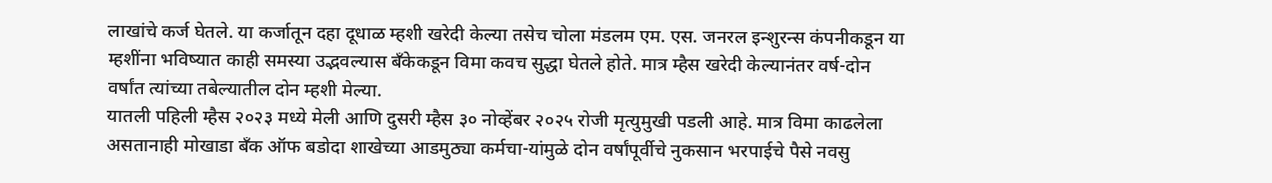लाखांचे कर्ज घेतले. या कर्जातून दहा दूधाळ म्हशी खरेदी केल्या तसेच चोला मंडलम एम. एस. जनरल इन्शुरन्स कंपनीकडून या म्हशींना भविष्यात काही समस्या उद्भवल्यास बँकेकडून विमा कवच सुद्धा घेतले होते. मात्र म्हैस खरेदी केल्यानंतर वर्ष-दोन वर्षांत त्यांच्या तबेल्यातील दोन म्हशी मेल्या.
यातली पहिली म्हैस २०२३ मध्ये मेली आणि दुसरी म्हैस ३० नोव्हेंबर २०२५ रोजी मृत्युमुखी पडली आहे. मात्र विमा काढलेला असतानाही मोखाडा बँक ऑफ बडोदा शाखेच्या आडमुठ्या कर्मचा-यांमुळे दोन वर्षांपूर्वीचे नुकसान भरपाईचे पैसे नवसु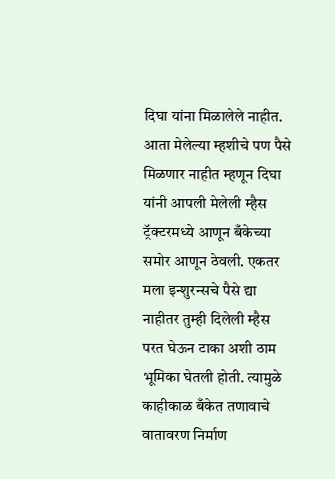दिघा यांना मिळालेले नाहीत. आता मेलेल्या म्हशीचे पण पैसे मिळणार नाहीत म्हणून दिघा यांनी आपली मेलेली म्हैस ट्रॅक्टरमध्ये आणून बँकेच्या समोर आणून ठेवली. एकतर मला इन्शुरन्सचे पैसे द्या नाहीतर तुम्ही दिलेली म्हैस परत घेऊन टाका अशी ठाम भूमिका घेतली होती. त्यामुळे काहीकाळ बँकेत तणावाचे वातावरण निर्माण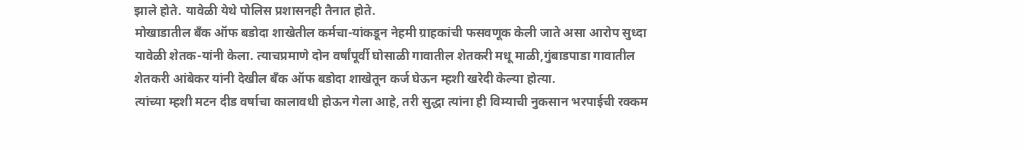झाले होते. यावेळी येथे पोलिस प्रशासनही तैनात होते.
मोखाडातील बँक ऑफ बडोदा शाखेतील कर्मचा-यांकडून नेहमी ग्राहकांची फसवणूक केली जाते असा आरोप सुध्दा यावेळी शेतक-यांनी केला. त्याचप्रमाणे दोन वर्षांपूर्वी घोसाळी गावातील शेतकरी मधू माळी,गुंबाडपाडा गावातील शेतकरी आंबेकर यांनी देखील बँक ऑफ बडोदा शाखेतून कर्ज घेऊन म्हशी खरेदी केल्या होत्या.
त्यांच्या म्हशी मटन दीड वर्षाचा कालावधी होऊन गेला आहे, तरी सुद्धा त्यांना ही विम्याची नुकसान भरपाईची रक्कम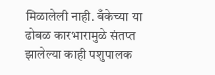मिळालेली नाही. बँकेच्या या ढोबळ कारभारामुळे संतप्त झालेल्या काही पशुपालक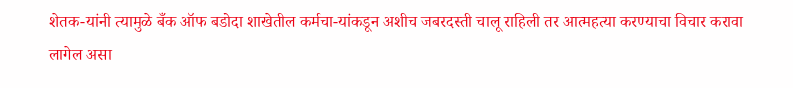शेतक-यांनी त्यामुळे बँक ऑफ बडोदा शाखेतील कर्मचा-यांकडून अशीच जबरदस्ती चालू राहिली तर आत्महत्या करण्याचा विचार करावा लागेल असा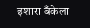इशारा बँकेला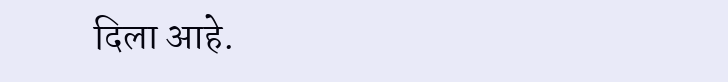दिला आहे.